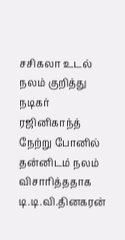சசிகலா உடல் நலம் குறித்து நடிகர் ரஜினிகாந்த் நேற்று போனில் தன்னிடம் நலம் விசாரித்ததாக டி.டி.வி.தினகரன்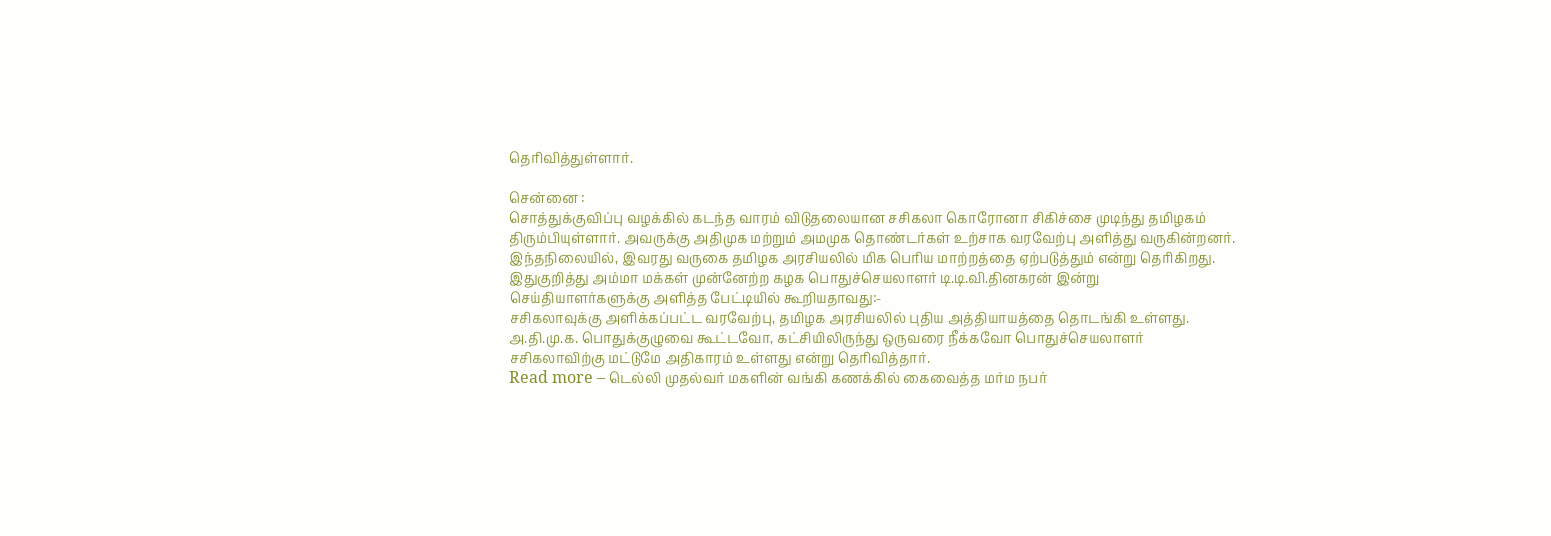தெரிவித்துள்ளார்.

சென்னை :
சொத்துக்குவிப்பு வழக்கில் கடந்த வாரம் விடுதலையான சசிகலா கொரோனா சிகிச்சை முடிந்து தமிழகம் திரும்பியுள்ளார். அவருக்கு அதிமுக மற்றும் அமமுக தொண்டர்கள் உற்சாக வரவேற்பு அளித்து வருகின்றனர். இந்தநிலையில், இவரது வருகை தமிழக அரசியலில் மிக பெரிய மாற்றத்தை ஏற்படுத்தும் என்று தெரிகிறது.
இதுகுறித்து அம்மா மக்கள் முன்னேற்ற கழக பொதுச்செயலாளர் டி.டி.வி.தினகரன் இன்று செய்தியாளர்களுக்கு அளித்த பேட்டியில் கூறியதாவது:-
சசிகலாவுக்கு அளிக்கப்பட்ட வரவேற்பு, தமிழக அரசியலில் புதிய அத்தியாயத்தை தொடங்கி உள்ளது. அ.தி.மு.க. பொதுக்குழுவை கூட்டவோ, கட்சியிலிருந்து ஒருவரை நீக்கவோ பொதுச்செயலாளர் சசிகலாவிற்கு மட்டுமே அதிகாரம் உள்ளது என்று தெரிவித்தார்.
Read more – டெல்லி முதல்வர் மகளின் வங்கி கணக்கில் கைவைத்த மர்ம நபர்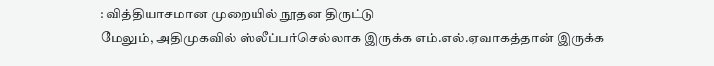: வித்தியாசமான முறையில் நூதன திருட்டு
மேலும், அதிமுகவில் ஸ்லீப்பர்செல்லாக இருக்க எம்.எல்.ஏவாகத்தான் இருக்க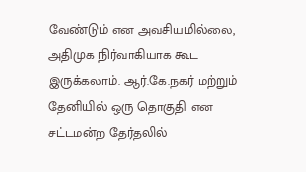வேண்டும் என அவசியமில்லை, அதிமுக நிர்வாகியாக கூட இருக்கலாம். ஆர்.கே.நகர் மற்றும் தேனியில் ஒரு தொகுதி என சட்டமன்ற தேர்தலில்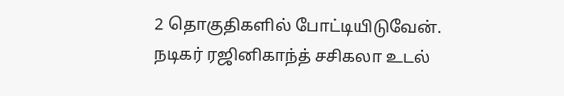2 தொகுதிகளில் போட்டியிடுவேன்.
நடிகர் ரஜினிகாந்த் சசிகலா உடல்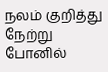நலம் குறித்து நேற்று போனில்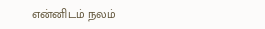என்னிடம் நலம்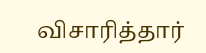விசாரித்தார்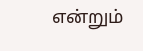என்றும்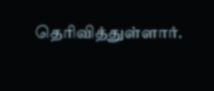தெரிவித்துள்ளார்.